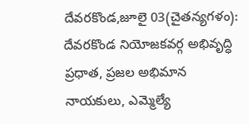దేవరకొండ,జూలై 03(చైతన్యగళం): దేవరకొండ నియోజకవర్గ అభివృద్ధి ప్రధాత, ప్రజల అభిమాన నాయకులు, ఎమ్మెల్యే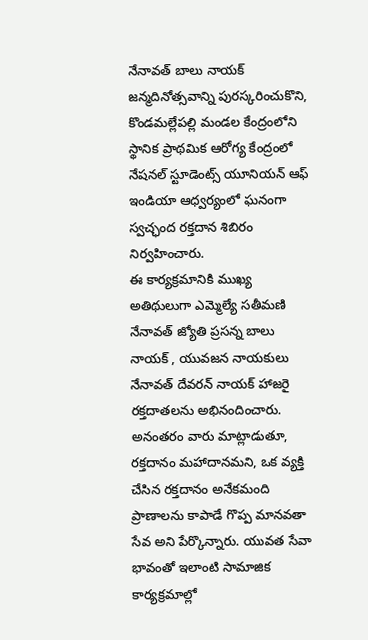నేనావత్ బాలు నాయక్ జన్మదినోత్సవాన్ని పురస్కరించుకొని, కొండమల్లేపల్లి మండల కేంద్రంలోని స్థానిక ప్రాథమిక ఆరోగ్య కేంద్రంలో నేషనల్ స్టూడెంట్స్ యూనియన్ ఆఫ్ ఇండియా ఆధ్వర్యంలో ఘనంగా స్వచ్ఛంద రక్తదాన శిబిరం నిర్వహించారు.
ఈ కార్యక్రమానికి ముఖ్య అతిథులుగా ఎమ్మెల్యే సతీమణి నేనావత్ జ్యోతి ప్రసన్న బాలు నాయక్ , యువజన నాయకులు నేనావత్ దేవరన్ నాయక్ హాజరై రక్తదాతలను అభినందించారు. అనంతరం వారు మాట్లాడుతూ, రక్తదానం మహాదానమని, ఒక వ్యక్తి చేసిన రక్తదానం అనేకమంది ప్రాణాలను కాపాడే గొప్ప మానవతా సేవ అని పేర్కొన్నారు. యువత సేవా భావంతో ఇలాంటి సామాజిక కార్యక్రమాల్లో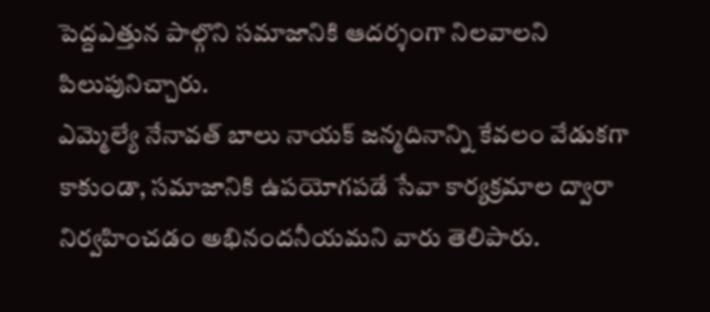పెద్దఎత్తున పాల్గొని సమాజానికి ఆదర్శంగా నిలవాలని పిలుపునిచ్చారు.
ఎమ్మెల్యే నేనావత్ బాలు నాయక్ జన్మదినాన్ని కేవలం వేడుకగా కాకుండా, సమాజానికి ఉపయోగపడే సేవా కార్యక్రమాల ద్వారా నిర్వహించడం అభినందనీయమని వారు తెలిపారు.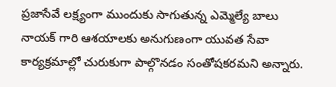ప్రజాసేవే లక్ష్యంగా ముందుకు సాగుతున్న ఎమ్మెల్యే బాలు నాయక్ గారి ఆశయాలకు అనుగుణంగా యువత సేవా కార్యక్రమాల్లో చురుకుగా పాల్గొనడం సంతోషకరమని అన్నారు.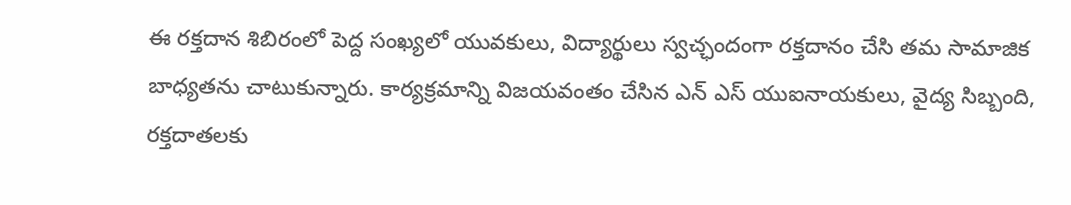ఈ రక్తదాన శిబిరంలో పెద్ద సంఖ్యలో యువకులు, విద్యార్థులు స్వచ్ఛందంగా రక్తదానం చేసి తమ సామాజిక బాధ్యతను చాటుకున్నారు. కార్యక్రమాన్ని విజయవంతం చేసిన ఎన్ ఎస్ యుఐనాయకులు, వైద్య సిబ్బంది, రక్తదాతలకు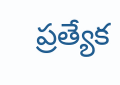ప్రత్యేక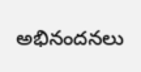అభినందనలు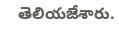తెలియజేశారు.